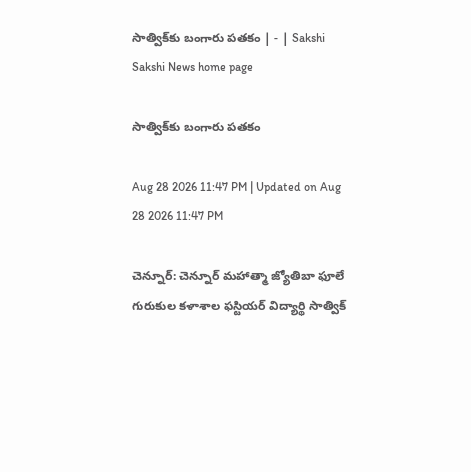సాత్విక్‌కు బంగారు పతకం | - | Sakshi
Sakshi News home page

సాత్విక్‌కు బంగారు పతకం

Aug 28 2026 11:47 PM | Updated on Aug 28 2026 11:47 PM

చెన్నూర్‌: చెన్నూర్‌ మహాత్మా జ్యోతిబా ఫూలే గురుకుల కళాశాల ఫస్టియర్‌ విద్యార్థి సాత్విక్‌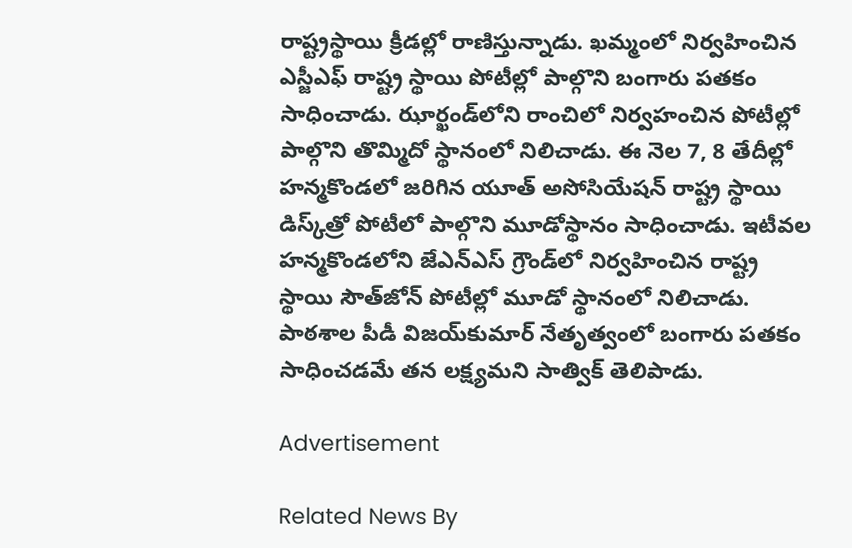రాష్ట్రస్థాయి క్రీడల్లో రాణిస్తున్నాడు. ఖమ్మంలో నిర్వహించిన ఎస్జీఎఫ్‌ రాష్ట్ర స్థాయి పోటీల్లో పాల్గొని బంగారు పతకం సాధించాడు. ఝార్ఖండ్‌లోని రాంచిలో నిర్వహంచిన పోటీల్లో పాల్గొని తొమ్మిదో స్థానంలో నిలిచాడు. ఈ నెల 7, 8 తేదీల్లో హన్మకొండలో జరిగిన యూత్‌ అసోసియేషన్‌ రాష్ట్ర స్థాయి డిస్క్‌త్రో పోటీలో పాల్గొని మూడోస్థానం సాధించాడు. ఇటీవల హన్మకొండలోని జేఎన్‌ఎస్‌ గ్రౌండ్‌లో నిర్వహించిన రాష్ట్ర స్థాయి సౌత్‌జోన్‌ పోటీల్లో మూడో స్థానంలో నిలిచాడు. పాఠశాల పీడీ విజయ్‌కుమార్‌ నేతృత్వంలో బంగారు పతకం సాధించడమే తన లక్ష్యమని సాత్విక్‌ తెలిపాడు.

Advertisement

Related News By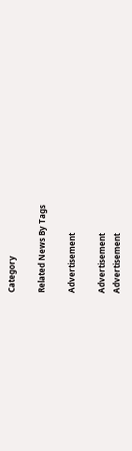Category

Related News By Tags

Advertisement

Advertisement
Advertisement